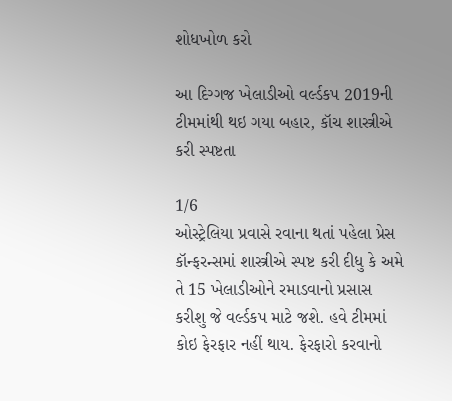શોધખોળ કરો

આ દિગ્ગજ ખેલાડીઓ વર્લ્ડકપ 2019ની ટીમમાંથી થઇ ગયા બહાર, કૉચ શાસ્ત્રીએ કરી સ્પષ્ટતા

1/6
ઓસ્ટ્રેલિયા પ્રવાસે રવાના થતાં પહેલા પ્રેસ કૉન્ફરન્સમાં શાસ્ત્રીએ સ્પષ્ટ કરી દીધુ કે અમે તે 15 ખેલાડીઓને રમાડવાનો પ્રસાસ કરીશુ જે વર્લ્ડકપ માટે જશે. હવે ટીમમાં કોઇ ફેરફાર નહીં થાય. ફેરફારો કરવાનો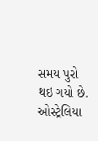સમય પુરો થઇ ગયો છે.
ઓસ્ટ્રેલિયા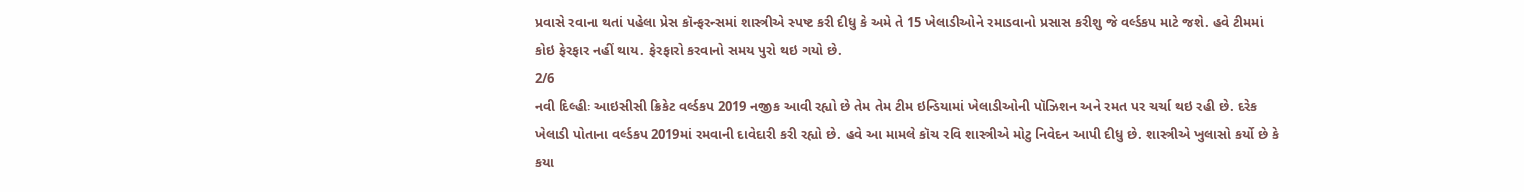પ્રવાસે રવાના થતાં પહેલા પ્રેસ કૉન્ફરન્સમાં શાસ્ત્રીએ સ્પષ્ટ કરી દીધુ કે અમે તે 15 ખેલાડીઓને રમાડવાનો પ્રસાસ કરીશુ જે વર્લ્ડકપ માટે જશે. હવે ટીમમાં કોઇ ફેરફાર નહીં થાય. ફેરફારો કરવાનો સમય પુરો થઇ ગયો છે.
2/6
નવી દિલ્હીઃ આઇસીસી ક્રિકેટ વર્લ્ડકપ 2019 નજીક આવી રહ્યો છે તેમ તેમ ટીમ ઇન્ડિયામાં ખેલાડીઓની પૉઝિશન અને રમત પર ચર્ચા થઇ રહી છે. દરેક ખેલાડી પોતાના વર્લ્ડકપ 2019માં રમવાની દાવેદારી કરી રહ્યો છે. હવે આ મામલે કૉચ રવિ શાસ્ત્રીએ મોટુ નિવેદન આપી દીધુ છે. શાસ્ત્રીએ ખુલાસો કર્યો છે કે કયા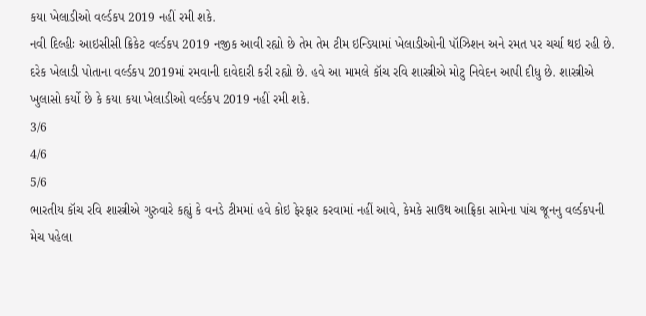કયા ખેલાડીઓ વર્લ્ડકપ 2019 નહીં રમી શકે.
નવી દિલ્હીઃ આઇસીસી ક્રિકેટ વર્લ્ડકપ 2019 નજીક આવી રહ્યો છે તેમ તેમ ટીમ ઇન્ડિયામાં ખેલાડીઓની પૉઝિશન અને રમત પર ચર્ચા થઇ રહી છે. દરેક ખેલાડી પોતાના વર્લ્ડકપ 2019માં રમવાની દાવેદારી કરી રહ્યો છે. હવે આ મામલે કૉચ રવિ શાસ્ત્રીએ મોટુ નિવેદન આપી દીધુ છે. શાસ્ત્રીએ ખુલાસો કર્યો છે કે કયા કયા ખેલાડીઓ વર્લ્ડકપ 2019 નહીં રમી શકે.
3/6
4/6
5/6
ભારતીય કૉચ રવિ શાસ્ત્રીએ ગુરુવારે કહ્યું કે વનડે ટીમમાં હવે કોઇ ફેરફાર કરવામાં નહીં આવે, કેમકે સાઉથ આફ્રિકા સામેના પાંચ જૂનનુ વર્લ્ડકપની મેચ પહેલા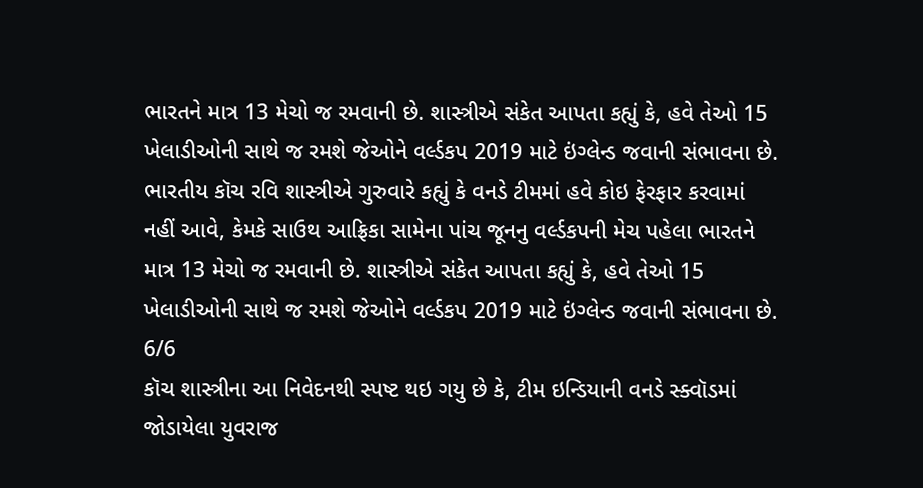ભારતને માત્ર 13 મેચો જ રમવાની છે. શાસ્ત્રીએ સંકેત આપતા કહ્યું કે, હવે તેઓ 15 ખેલાડીઓની સાથે જ રમશે જેઓને વર્લ્ડકપ 2019 માટે ઇંગ્લેન્ડ જવાની સંભાવના છે.
ભારતીય કૉચ રવિ શાસ્ત્રીએ ગુરુવારે કહ્યું કે વનડે ટીમમાં હવે કોઇ ફેરફાર કરવામાં નહીં આવે, કેમકે સાઉથ આફ્રિકા સામેના પાંચ જૂનનુ વર્લ્ડકપની મેચ પહેલા ભારતને માત્ર 13 મેચો જ રમવાની છે. શાસ્ત્રીએ સંકેત આપતા કહ્યું કે, હવે તેઓ 15 ખેલાડીઓની સાથે જ રમશે જેઓને વર્લ્ડકપ 2019 માટે ઇંગ્લેન્ડ જવાની સંભાવના છે.
6/6
કૉચ શાસ્ત્રીના આ નિવેદનથી સ્પષ્ટ થઇ ગયુ છે કે, ટીમ ઇન્ડિયાની વનડે સ્ક્વૉડમાં જોડાયેલા યુવરાજ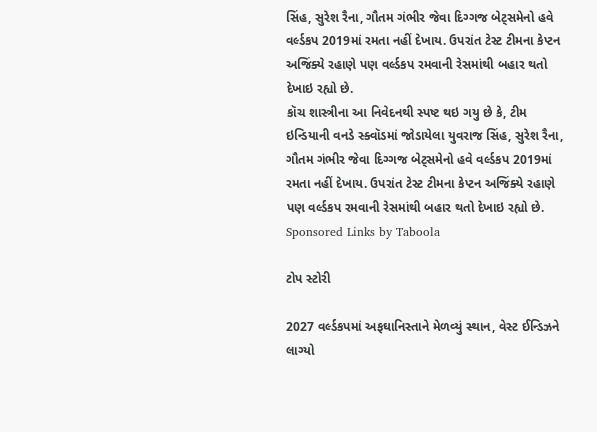સિંહ, સુરેશ રૈના, ગૌતમ ગંભીર જેવા દિગ્ગજ બેટ્સમેનો હવે વર્લ્ડકપ 2019માં રમતા નહીં દેખાય. ઉપરાંત ટેસ્ટ ટીમના કેપ્ટન અજિંક્યે રહાણે પણ વર્લ્ડકપ રમવાની રેસમાંથી બહાર થતો દેખાઇ રહ્યો છે.
કૉચ શાસ્ત્રીના આ નિવેદનથી સ્પષ્ટ થઇ ગયુ છે કે, ટીમ ઇન્ડિયાની વનડે સ્ક્વૉડમાં જોડાયેલા યુવરાજ સિંહ, સુરેશ રૈના, ગૌતમ ગંભીર જેવા દિગ્ગજ બેટ્સમેનો હવે વર્લ્ડકપ 2019માં રમતા નહીં દેખાય. ઉપરાંત ટેસ્ટ ટીમના કેપ્ટન અજિંક્યે રહાણે પણ વર્લ્ડકપ રમવાની રેસમાંથી બહાર થતો દેખાઇ રહ્યો છે.
Sponsored Links by Taboola

ટોપ સ્ટોરી

2027 વર્લ્ડકપમાં અફઘાનિસ્તાને મેળવ્યું સ્થાન, વેસ્ટ ઈન્ડિઝને લાગ્યો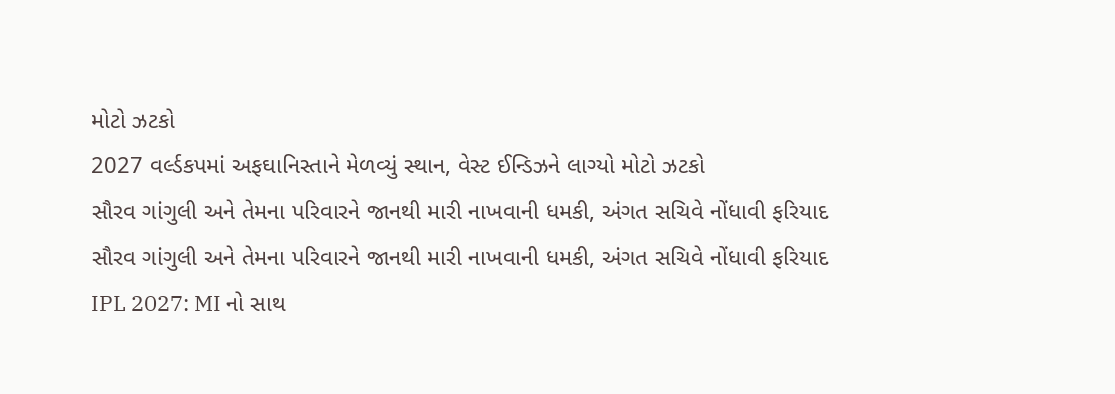મોટો ઝટકો
2027 વર્લ્ડકપમાં અફઘાનિસ્તાને મેળવ્યું સ્થાન, વેસ્ટ ઈન્ડિઝને લાગ્યો મોટો ઝટકો
સૌરવ ગાંગુલી અને તેમના પરિવારને જાનથી મારી નાખવાની ધમકી, અંગત સચિવે નોંધાવી ફરિયાદ
સૌરવ ગાંગુલી અને તેમના પરિવારને જાનથી મારી નાખવાની ધમકી, અંગત સચિવે નોંધાવી ફરિયાદ
IPL 2027: MI નો સાથ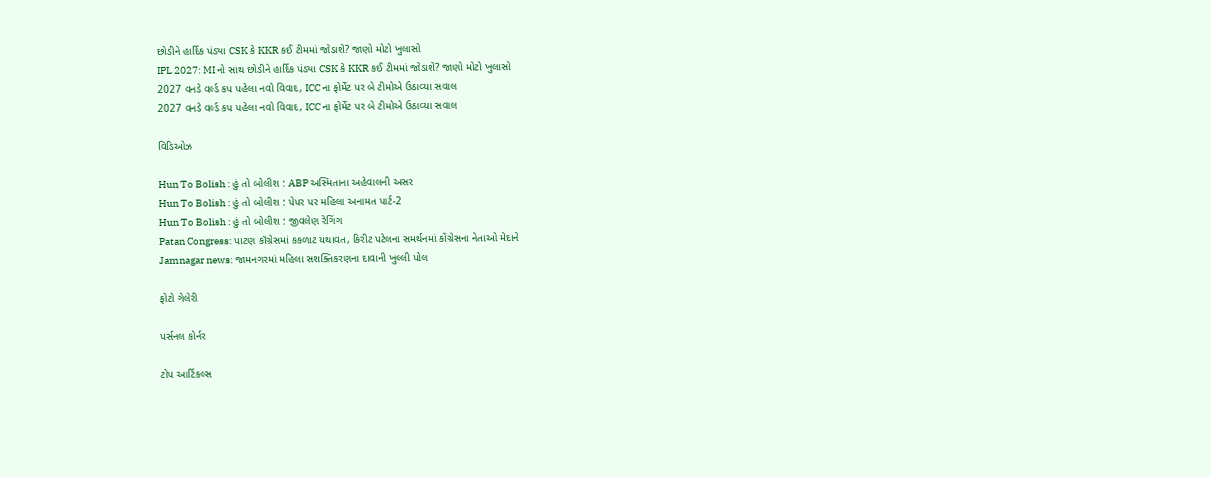છોડીને હાર્દિક પંડ્યા CSK કે KKR કઈ ટીમમાં જોડાશે? જાણો મોટો ખુલાસો
IPL 2027: MI નો સાથ છોડીને હાર્દિક પંડ્યા CSK કે KKR કઈ ટીમમાં જોડાશે? જાણો મોટો ખુલાસો
2027 વનડે વર્લ્ડ કપ પહેલા નવો વિવાદ, ICC ના ફોર્મેટ પર બે ટીમોએ ઉઠાવ્યા સવાલ
2027 વનડે વર્લ્ડ કપ પહેલા નવો વિવાદ, ICC ના ફોર્મેટ પર બે ટીમોએ ઉઠાવ્યા સવાલ

વિડિઓઝ

Hun To Bolish : હું તો બોલીશ : ABP અસ્મિતાના અહેવાલની અસર
Hun To Bolish : હું તો બોલીશ : પેપર પર મહિલા અનામત પાર્ટ-2
Hun To Bolish : હું તો બોલીશ : જીવલેણ રેગિંગ
Patan Congress: પાટણ કૉંગ્રેસમાં કકળાટ યથાવત, કિરીટ પટેલના સમર્થનમાં કોંગ્રેસના નેતાઓ મેદાને
Jamnagar news: જામનગરમાં મહિલા સશક્તિકરણના દાવાની ખુલ્લી પોલ

ફોટો ગેલેરી

પર્સનલ કોર્નર

ટોપ આર્ટિકલ્સ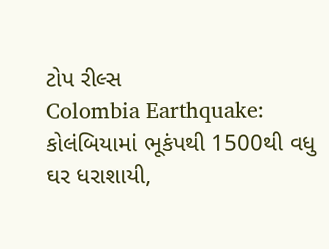ટોપ રીલ્સ
Colombia Earthquake: કોલંબિયામાં ભૂકંપથી 1500થી વધુ ઘર ધરાશાયી,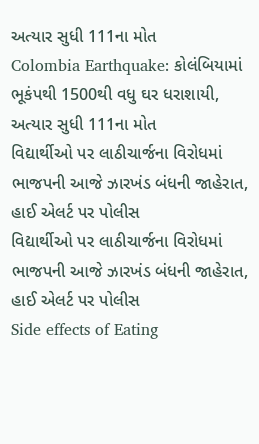અત્યાર સુધી 111ના મોત
Colombia Earthquake: કોલંબિયામાં ભૂકંપથી 1500થી વધુ ઘર ધરાશાયી, અત્યાર સુધી 111ના મોત
વિદ્યાર્થીઓ પર લાઠીચાર્જના વિરોધમાં ભાજપની આજે ઝારખંડ બંધની જાહેરાત, હાઈ એલર્ટ પર પોલીસ
વિદ્યાર્થીઓ પર લાઠીચાર્જના વિરોધમાં ભાજપની આજે ઝારખંડ બંધની જાહેરાત, હાઈ એલર્ટ પર પોલીસ
Side effects of Eating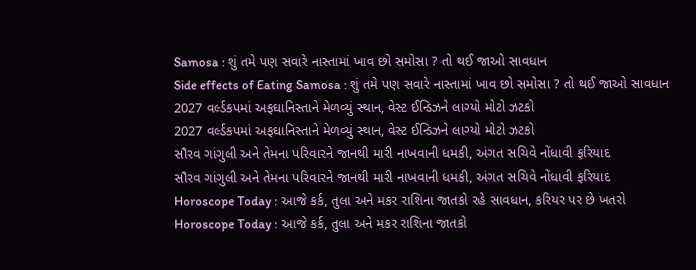Samosa : શું તમે પણ સવારે નાસ્તામાં ખાવ છો સમોસા ? તો થઈ જાઓ સાવધાન
Side effects of Eating Samosa : શું તમે પણ સવારે નાસ્તામાં ખાવ છો સમોસા ? તો થઈ જાઓ સાવધાન
2027 વર્લ્ડકપમાં અફઘાનિસ્તાને મેળવ્યું સ્થાન, વેસ્ટ ઈન્ડિઝને લાગ્યો મોટો ઝટકો
2027 વર્લ્ડકપમાં અફઘાનિસ્તાને મેળવ્યું સ્થાન, વેસ્ટ ઈન્ડિઝને લાગ્યો મોટો ઝટકો
સૌરવ ગાંગુલી અને તેમના પરિવારને જાનથી મારી નાખવાની ધમકી, અંગત સચિવે નોંધાવી ફરિયાદ
સૌરવ ગાંગુલી અને તેમના પરિવારને જાનથી મારી નાખવાની ધમકી, અંગત સચિવે નોંધાવી ફરિયાદ
Horoscope Today : આજે કર્ક, તુલા અને મકર રાશિના જાતકો રહે સાવધાન, કરિયર પર છે ખતરો
Horoscope Today : આજે કર્ક, તુલા અને મકર રાશિના જાતકો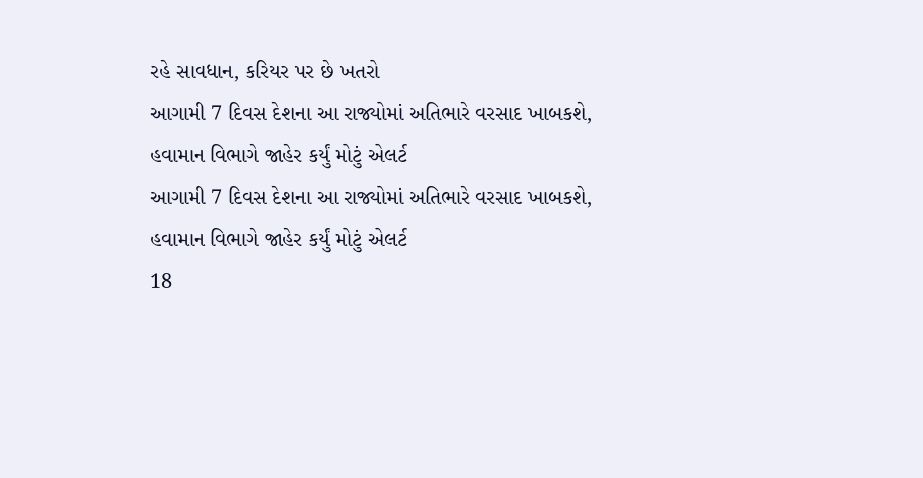રહે સાવધાન, કરિયર પર છે ખતરો
આગામી 7 દિવસ દેશના આ રાજ્યોમાં અતિભારે વરસાદ ખાબકશે, હવામાન વિભાગે જાહેર કર્યું મોટું એલર્ટ
આગામી 7 દિવસ દેશના આ રાજ્યોમાં અતિભારે વરસાદ ખાબકશે, હવામાન વિભાગે જાહેર કર્યું મોટું એલર્ટ
18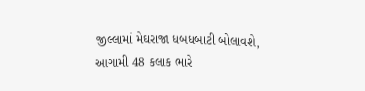જીલ્લામાં મેઘરાજા ધબધબાટી બોલાવશે, આગામી 48 કલાક ભારે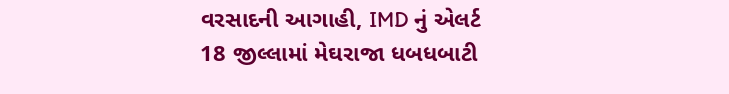વરસાદની આગાહી, IMD નું એલર્ટ
18 જીલ્લામાં મેઘરાજા ધબધબાટી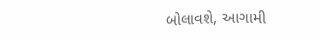બોલાવશે, આગામી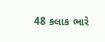48 કલાક ભારે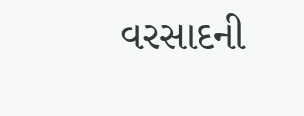વરસાદની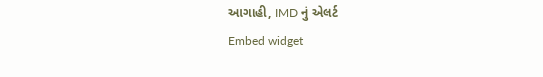આગાહી, IMD નું એલર્ટ
Embed widget